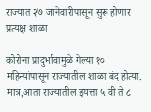राज्यात २७ जानेवारीपासून सुरू होणार प्रत्यक्ष शाळा

कोरोना प्रादुर्भावामुळे गेल्या १० महिन्यांपासून राज्यातील शाळा बंद होत्या. मात्र,आता राज्यातील इयत्ता ५ वी ते ८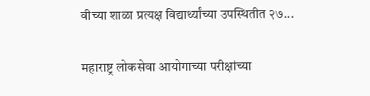वीच्या शाळा प्रत्यक्ष विद्यार्थ्यांच्या उपस्थितीत २७...

महाराष्ट्र लोकसेवा आयोगाच्या परीक्षांच्या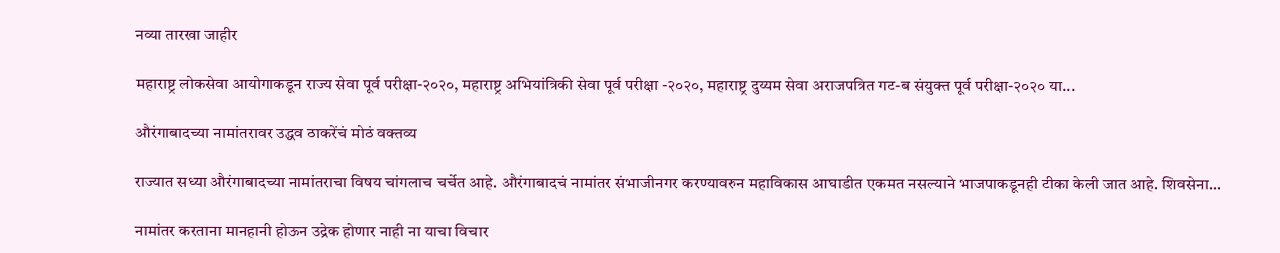नव्या तारखा जाहीर

महाराष्ट्र लोकसेवा आयोगाकडून राज्य सेवा पूर्व परीक्षा-२०२०, महाराष्ट्र अभियांत्रिकी सेवा पूर्व परीक्षा -२०२०, महाराष्ट्र दुय्यम सेवा अराजपत्रित गट-ब संयुक्त पूर्व परीक्षा-२०२० या...

औरंगाबादच्या नामांतरावर उद्धव ठाकरेंचं मोठं वक्तव्य

राज्यात सध्या औरंगाबादच्या नामांतराचा विषय चांगलाच चर्चेत आहे. औरंगाबादचं नामांतर संभाजीनगर करण्यावरुन महाविकास आघाडीत एकमत नसल्याने भाजपाकडूनही टीका केली जात आहे. शिवसेना...

नामांतर करताना मानहानी होऊन उद्रेक होणार नाही ना याचा विचार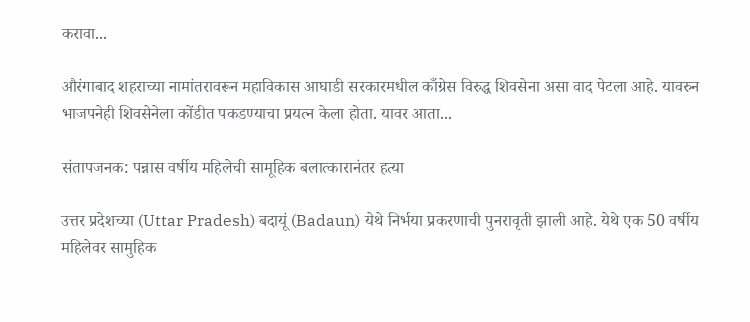करावा...

औरंगाबाद शहराच्या नामांतरावरून महाविकास आघाडी सरकारमधील काँग्रेस विरुद्ध शिवसेना असा वाद पेटला आहे. यावरुन भाजपनेही शिवसेनेला कोंडीत पकडण्याचा प्रयत्न केला होता. यावर आता...

संतापजनक: पन्नास वर्षीय महिलेची सामूहिक बलात्कारानंतर हत्या

उत्तर प्रदेशच्या (Uttar Pradesh) बदायूं (Badaun) येथे निर्भया प्रकरणाची पुनरावृती झाली आहे. येथे एक 50 वर्षीय महिलेवर सामुहिक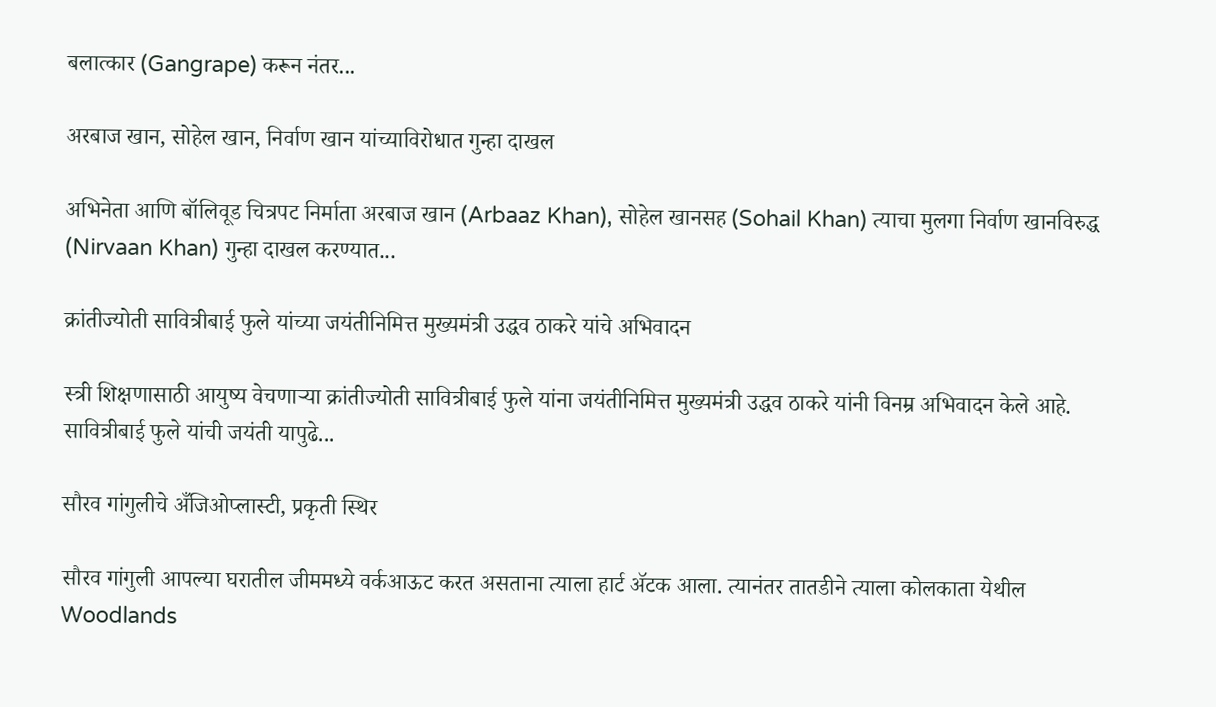बलात्कार (Gangrape) करून नंतर...

अरबाज खान, सोहेल खान, निर्वाण खान यांच्याविरोधात गुन्हा दाखल

अभिनेता आणि बॉलिवूड चित्रपट निर्माता अरबाज खान (Arbaaz Khan), सोहेल खानसह (Sohail Khan) त्याचा मुलगा निर्वाण खानविरुद्ध (Nirvaan Khan) गुन्हा दाखल करण्यात...

क्रांतीज्योती सावित्रीबाई फुले यांच्या जयंतीनिमित्त मुख्यमंत्री उद्धव ठाकरे यांचे अभिवादन

स्त्री शिक्षणासाठी आयुष्य वेचणाऱ्या क्रांतीज्योती सावित्रीबाई फुले यांना जयंतीनिमित्त मुख्यमंत्री उद्धव ठाकरे यांनी विनम्र अभिवादन केले आहे. सावित्रीबाई फुले यांची जयंती यापुढे...

सौरव गांगुलीचे अँजिओप्लास्टी, प्रकृती स्थिर

सौरव गांगुली आपल्या घरातील जीममध्ये वर्कआऊट करत असताना त्याला हार्ट ॲटक आला. त्यानंतर तातडीने त्याला कोलकाता येथील Woodlands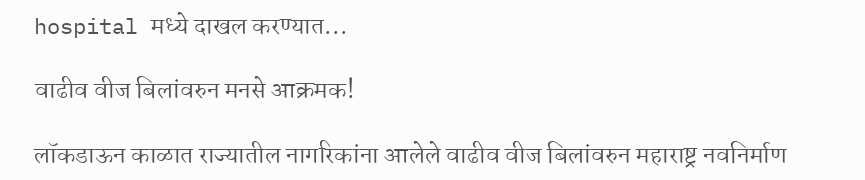hospital मध्ये दाखल करण्यात...

वाढीव वीज बिलांवरुन मनसे आक्रमक!

लॉकडाऊन काळात राज्यातील नागरिकांना आलेले वाढीव वीज बिलांवरुन महाराष्ट्र नवनिर्माण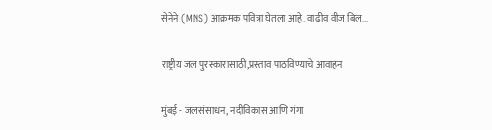सेनेने (MNS) आक्रमक पवित्रा घेतला आहे. वाढीव वीज बिल...

राष्ट्रीय जल पुरस्कारासाठी,प्रस्ताव पाठविण्याचे आवाहन

मुंबई - जलसंसाधन, नदीविकास आणि गंगा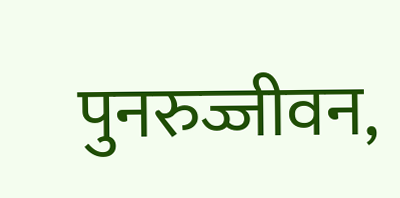पुनरुज्जीवन,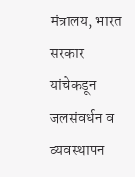मंत्रालय, भारत सरकार यांचेकडून जलसंवर्धन व व्यवस्थापन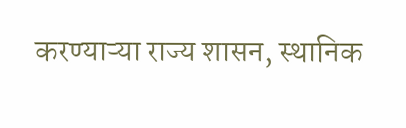करण्याऱ्या राज्य शासन, स्थानिक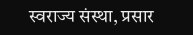स्वराज्य संस्था, प्रसार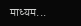माध्यम...